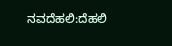ನವದೆಹಲಿ:ದೆಹಲಿ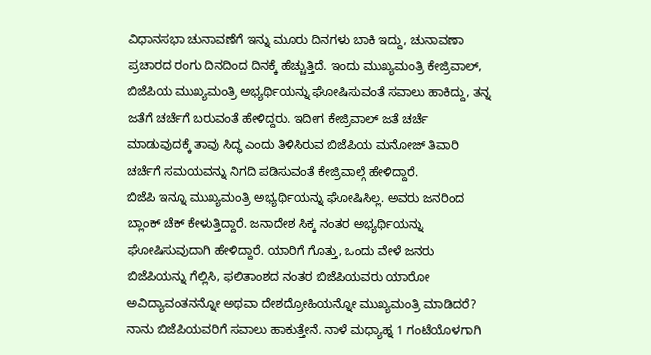ವಿಧಾನಸಭಾ ಚುನಾವಣೆಗೆ ಇನ್ನು ಮೂರು ದಿನಗಳು ಬಾಕಿ ಇದ್ದು, ಚುನಾವಣಾ ಪ್ರಚಾರದ ರಂಗು ದಿನದಿಂದ ದಿನಕ್ಕೆ ಹೆಚ್ಚುತ್ತಿದೆ. ಇಂದು ಮುಖ್ಯಮಂತ್ರಿ ಕೇಜ್ರಿವಾಲ್, ಬಿಜೆಪಿಯ ಮುಖ್ಯಮಂತ್ರಿ ಅಭ್ಯರ್ಥಿಯನ್ನು ಘೋಷಿಸುವಂತೆ ಸವಾಲು ಹಾಕಿದ್ದು, ತನ್ನ ಜತೆಗೆ ಚರ್ಚೆಗೆ ಬರುವಂತೆ ಹೇಳಿದ್ದರು. ಇದೀಗ ಕೇಜ್ರಿವಾಲ್ ಜತೆ ಚರ್ಚೆ ಮಾಡುವುದಕ್ಕೆ ತಾವು ಸಿದ್ಧ ಎಂದು ತಿಳಿಸಿರುವ ಬಿಜೆಪಿಯ ಮನೋಜ್ ತಿವಾರಿ ಚರ್ಚೆಗೆ ಸಮಯವನ್ನು ನಿಗದಿ ಪಡಿಸುವಂತೆ ಕೇಜ್ರಿವಾಲ್ಗೆ ಹೇಳಿದ್ದಾರೆ.
ಬಿಜೆಪಿ ಇನ್ನೂ ಮುಖ್ಯಮಂತ್ರಿ ಅಭ್ಯರ್ಥಿಯನ್ನು ಘೋಷಿಸಿಲ್ಲ. ಅವರು ಜನರಿಂದ ಬ್ಲಾಂಕ್ ಚೆಕ್ ಕೇಳುತ್ತಿದ್ದಾರೆ. ಜನಾದೇಶ ಸಿಕ್ಕ ನಂತರ ಅಭ್ಯರ್ಥಿಯನ್ನು ಘೋಷಿಸುವುದಾಗಿ ಹೇಳಿದ್ದಾರೆ. ಯಾರಿಗೆ ಗೊತ್ತು, ಒಂದು ವೇಳೆ ಜನರು ಬಿಜೆಪಿಯನ್ನು ಗೆಲ್ಲಿಸಿ, ಫಲಿತಾಂಶದ ನಂತರ ಬಿಜೆಪಿಯವರು ಯಾರೋ ಅವಿದ್ಯಾವಂತನನ್ನೋ ಅಥವಾ ದೇಶದ್ರೋಹಿಯನ್ನೋ ಮುಖ್ಯಮಂತ್ರಿ ಮಾಡಿದರೆ? ನಾನು ಬಿಜೆಪಿಯವರಿಗೆ ಸವಾಲು ಹಾಕುತ್ತೇನೆ. ನಾಳೆ ಮಧ್ಯಾಹ್ನ 1 ಗಂಟೆಯೊಳಗಾಗಿ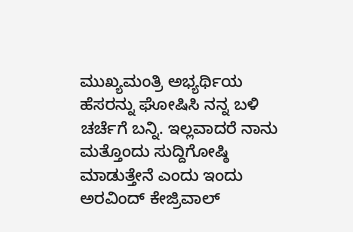ಮುಖ್ಯಮಂತ್ರಿ ಅಭ್ಯರ್ಥಿಯ ಹೆಸರನ್ನು ಘೋಷಿಸಿ ನನ್ನ ಬಳಿ ಚರ್ಚೆಗೆ ಬನ್ನಿ. ಇಲ್ಲವಾದರೆ ನಾನು ಮತ್ತೊಂದು ಸುದ್ದಿಗೋಷ್ಠಿ ಮಾಡುತ್ತೇನೆ ಎಂದು ಇಂದು ಅರವಿಂದ್ ಕೇಜ್ರಿವಾಲ್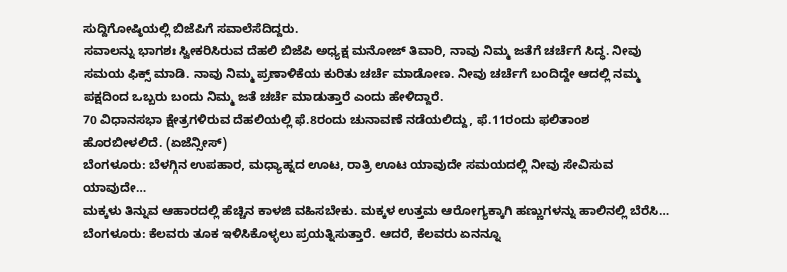ಸುದ್ದಿಗೋಷ್ಠಿಯಲ್ಲಿ ಬಿಜೆಪಿಗೆ ಸವಾಲೆಸೆದಿದ್ದರು.
ಸವಾಲನ್ನು ಭಾಗಶಃ ಸ್ವೀಕರಿಸಿರುವ ದೆಹಲಿ ಬಿಜೆಪಿ ಅಧ್ಯಕ್ಷ ಮನೋಜ್ ತಿವಾರಿ, ನಾವು ನಿಮ್ಮ ಜತೆಗೆ ಚರ್ಚೆಗೆ ಸಿದ್ಧ. ನೀವು ಸಮಯ ಫಿಕ್ಸ್ ಮಾಡಿ. ನಾವು ನಿಮ್ಮ ಪ್ರಣಾಳಿಕೆಯ ಕುರಿತು ಚರ್ಚೆ ಮಾಡೋಣ. ನೀವು ಚರ್ಚೆಗೆ ಬಂದಿದ್ದೇ ಆದಲ್ಲಿ ನಮ್ಮ ಪಕ್ಷದಿಂದ ಒಬ್ಬರು ಬಂದು ನಿಮ್ಮ ಜತೆ ಚರ್ಚೆ ಮಾಡುತ್ತಾರೆ ಎಂದು ಹೇಳಿದ್ದಾರೆ.
70 ವಿಧಾನಸಭಾ ಕ್ಷೇತ್ರಗಳಿರುವ ದೆಹಲಿಯಲ್ಲಿ ಫೆ.8ರಂದು ಚುನಾವಣೆ ನಡೆಯಲಿದ್ದು, ಫೆ.11ರಂದು ಫಲಿತಾಂಶ ಹೊರಬೀಳಲಿದೆ. (ಏಜೆನ್ಸೀಸ್)
ಬೆಂಗಳೂರು: ಬೆಳಗ್ಗಿನ ಉಪಹಾರ, ಮಧ್ಯಾಹ್ನದ ಊಟ, ರಾತ್ರಿ ಊಟ ಯಾವುದೇ ಸಮಯದಲ್ಲಿ ನೀವು ಸೇವಿಸುವ ಯಾವುದೇ…
ಮಕ್ಕಳು ತಿನ್ನುವ ಆಹಾರದಲ್ಲಿ ಹೆಚ್ಚಿನ ಕಾಳಜಿ ವಹಿಸಬೇಕು. ಮಕ್ಕಳ ಉತ್ತಮ ಆರೋಗ್ಯಕ್ಕಾಗಿ ಹಣ್ಣುಗಳನ್ನು ಹಾಲಿನಲ್ಲಿ ಬೆರೆಸಿ…
ಬೆಂಗಳೂರು: ಕೆಲವರು ತೂಕ ಇಳಿಸಿಕೊಳ್ಳಲು ಪ್ರಯತ್ನಿಸುತ್ತಾರೆ. ಆದರೆ, ಕೆಲವರು ಏನನ್ನೂ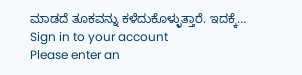ಮಾಡದೆ ತೂಕವನ್ನು ಕಳೆದುಕೊಳ್ಳುತ್ತಾರೆ. ಇದಕ್ಕೆ…
Sign in to your account
Please enter an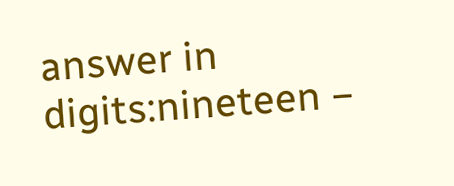answer in digits:nineteen −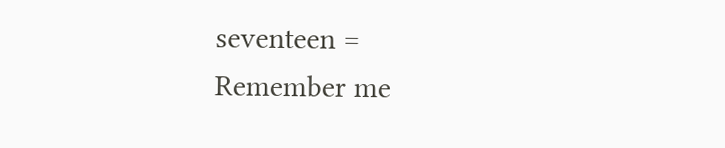seventeen =
Remember me